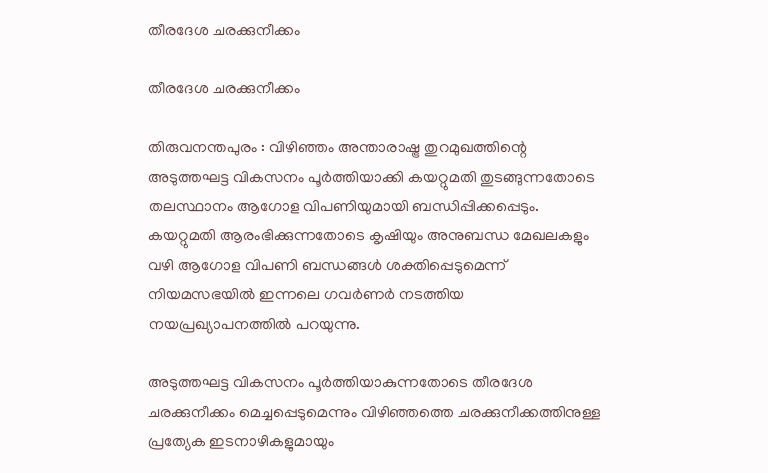തീരദേശ ചരക്കുനീക്കം

തീരദേശ ചരക്കുനീക്കം

തിരുവനന്തപുരം : വിഴിഞ്ഞം അന്താരാഷ്ട്ര തുറമുഖത്തിന്റെ അടുത്തഘട്ട വികസനം പൂർത്തിയാക്കി കയറ്റുമതി തുടങ്ങുന്നതോടെ തലസ്ഥാനം ആഗോള വിപണിയുമായി ബന്ധിപ്പിക്കപ്പെടും. കയറ്റുമതി ആരംഭിക്കുന്നതോടെ കൃഷിയും അനുബന്ധ മേഖലകളും വഴി ആഗോള വിപണി ബന്ധങ്ങൾ ശക്തിപ്പെടുമെന്ന് നിയമസഭയിൽ ഇന്നലെ ഗവർണർ നടത്തിയ നയപ്രഖ്യാപനത്തിൽ പറയുന്നു.

അടുത്തഘട്ട വികസനം പൂർത്തിയാകുന്നതോടെ തീരദേശ ചരക്കുനീക്കം മെച്ചപ്പെടുമെന്നും വിഴിഞ്ഞത്തെ ചരക്കുനീക്കത്തിനുള്ള പ്രത്യേക ഇടനാഴികളുമായും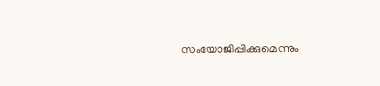സംയോജിപ്പിക്കുമെന്നും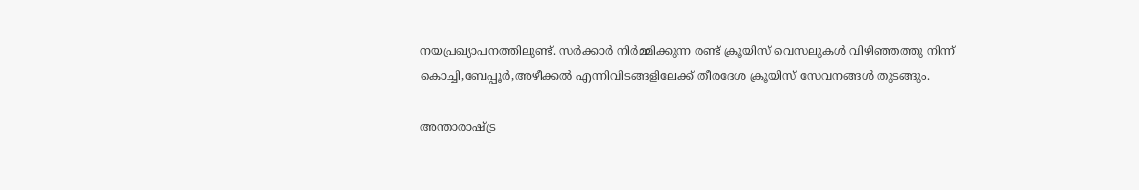നയപ്രഖ്യാപനത്തിലുണ്ട്. സർക്കാർ നിർമ്മിക്കുന്ന രണ്ട് ക്രൂയിസ് വെസലുകൾ വിഴിഞ്ഞത്തു നിന്ന് കൊച്ചി,ബേപ്പൂർ,അഴീക്കൽ എന്നിവിടങ്ങളിലേക്ക് തീരദേശ ക്രൂയിസ് സേവനങ്ങൾ തുടങ്ങും.

അന്താരാഷ്ട്ര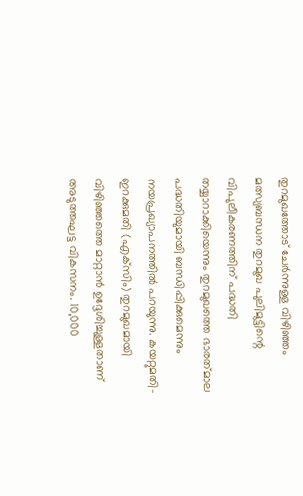തുറമുഖത്തോട് ചേർന്നുള്ള വിഴിഞ്ഞം മത്സ്യബന്ധന തുറമുഖ പുലിമുട്ടിന്റെ വിപുലീകരണത്തിന് പദ്ധതി തയ്യാറാക്കിയെന്നും തുറമുഖത്തെ ഭാരത്‌മാല പദ്ധതിയുമായി ബന്ധിപ്പിക്കുമെന്നും നയപ്രഖ്യാപനത്തിൽ പറയുന്നു. കയറ്റുമതി-ഇറക്കുമതി (എക്‌സിം) തുറമുഖമായി വിഴിഞ്ഞത്തെ മാറ്റാൻ ഉദ്ദേശിച്ചുള്ളതാണ് അടുത്തഘട്ട വികസനം. 10,000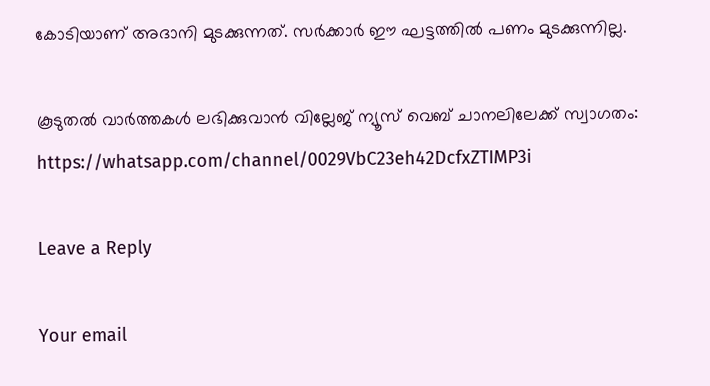കോടിയാണ് അദാനി മുടക്കുന്നത്. സർക്കാർ ഈ ഘട്ടത്തിൽ പണം മുടക്കുന്നില്ല.

കൂടുതൽ വാർത്തകൾ ലഭിക്കുവാൻ വില്ലേജ് ന്യൂസ് വെബ് ചാനലിലേക്ക് സ്വാഗതം: https://whatsapp.com/channel/0029VbC23eh42DcfxZTIMP3i

Leave a Reply

Your email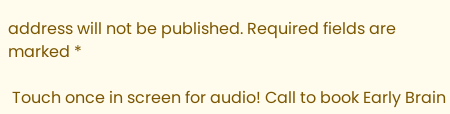address will not be published. Required fields are marked *

 Touch once in screen for audio! Call to book Early Brain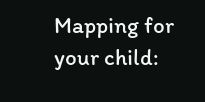Mapping for your child: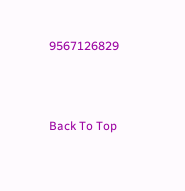9567126829



Back To Top